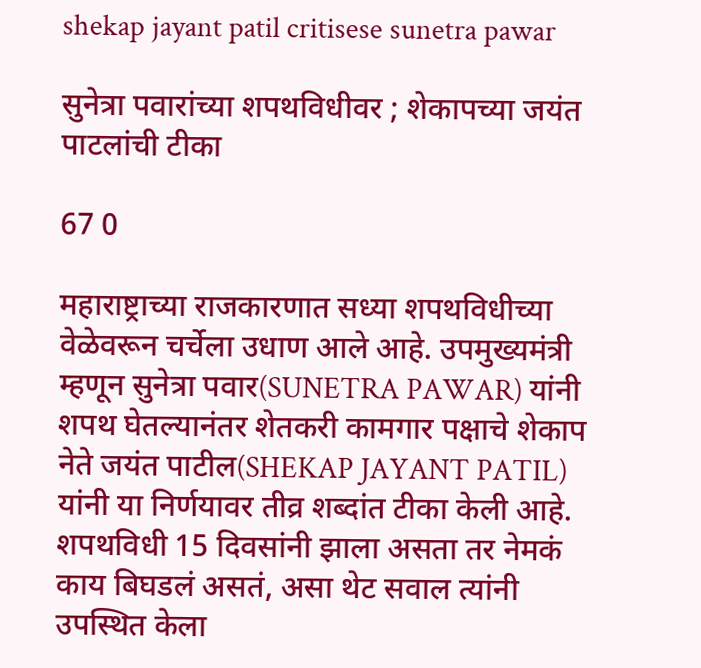shekap jayant patil critisese sunetra pawar

सुनेत्रा पवारांच्या शपथविधीवर ; शेकापच्या जयंत पाटलांची टीका

67 0

महाराष्ट्राच्या राजकारणात सध्या शपथविधीच्या वेळेवरून चर्चेला उधाण आले आहे. उपमुख्यमंत्री म्हणून सुनेत्रा पवार(SUNETRA PAWAR) यांनी शपथ घेतल्यानंतर शेतकरी कामगार पक्षाचे शेकाप नेते जयंत पाटील(SHEKAP JAYANT PATIL) यांनी या निर्णयावर तीव्र शब्दांत टीका केली आहे. शपथविधी 15 दिवसांनी झाला असता तर नेमकं काय बिघडलं असतं, असा थेट सवाल त्यांनी उपस्थित केला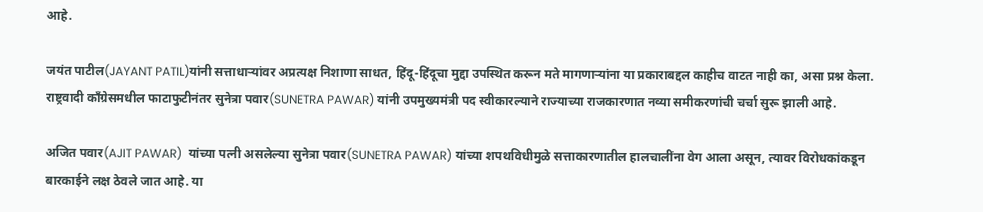आहे.

जयंत पाटील(JAYANT PATIL)यांनी सत्ताधाऱ्यांवर अप्रत्यक्ष निशाणा साधत, हिंदू-हिंदूचा मुद्दा उपस्थित करून मते मागणाऱ्यांना या प्रकाराबद्दल काहीच वाटत नाही का, असा प्रश्न केला. राष्ट्रवादी काँग्रेसमधील फाटाफुटीनंतर सुनेत्रा पवार(SUNETRA PAWAR) यांनी उपमुख्यमंत्री पद स्वीकारल्याने राज्याच्या राजकारणात नव्या समीकरणांची चर्चा सुरू झाली आहे.

अजित पवार(AJIT PAWAR)  यांच्या पत्नी असलेल्या सुनेत्रा पवार(SUNETRA PAWAR) यांच्या शपथविधीमुळे सत्ताकारणातील हालचालींना वेग आला असून, त्यावर विरोधकांकडून बारकाईने लक्ष ठेवले जात आहे. या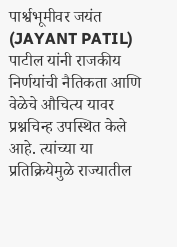पार्श्वभूमीवर जयंत (JAYANT PATIL) पाटील यांनी राजकीय निर्णयांची नैतिकता आणि वेळेचे औचित्य यावर प्रश्नचिन्ह उपस्थित केले आहे. त्यांच्या या प्रतिक्रियेमुळे राज्यातील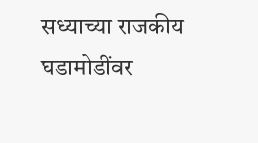सध्याच्या राजकीय घडामोडींवर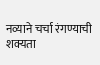नव्याने चर्चा रंगण्याची शक्यता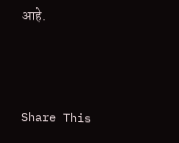आहे.



Share This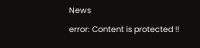News
error: Content is protected !!